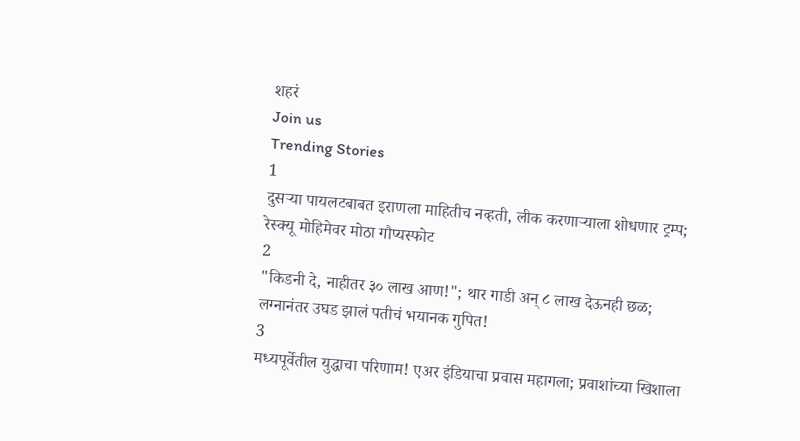शहरं
Join us
Trending Stories
1
दुसऱ्या पायलटबाबत इराणला माहितीच नव्हती, लीक करणाऱ्याला शोधणार ट्रम्प; रेस्क्यू मोहिमेवर मोठा गौप्यस्फोट
2
"किडनी दे, नाहीतर ३० लाख आण!"; थार गाडी अन् ८ लाख देऊनही छळ; लग्नानंतर उघड झालं पतीचं भयानक गुपित!
3
मध्यपूर्वेतील युद्धाचा परिणाम! एअर इंडियाचा प्रवास महागला; प्रवाशांच्या खिशाला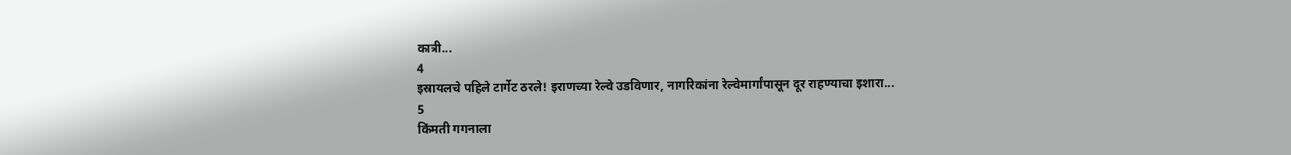कात्री...
4
इस्रायलचे पहिले टार्गेट ठरले! इराणच्या रेल्वे उडविणार, नागरिकांना रेल्वेमार्गांपासून दूर राहण्याचा इशारा...
5
किंमती गगनाला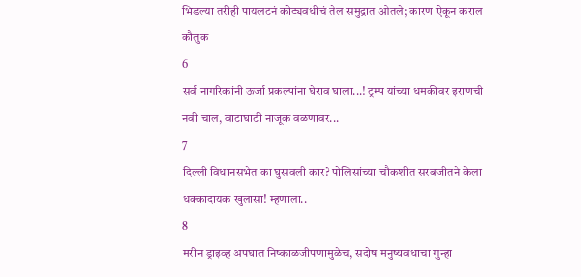भिडल्या तरीही पायलटनं कोट्यवधीचं तेल समुद्रात ओतले; कारण ऐकून कराल कौतुक
6
सर्व नागरिकांनी ऊर्जा प्रकल्पांना घेराव घाला...! ट्रम्प यांच्या धमकीवर इराणची नवी चाल, वाटाघाटी नाजूक वळणावर...
7
दिल्ली विधानसभेत का घुसवली कार? पोलिसांच्या चौकशीत सरबजीतने केला धक्कादायक खुलासा! म्हणाला..
8
मरीन ड्राइव्ह अपघात निष्काळजीपणामुळेच, सदोष मनुष्यवधाचा गुन्हा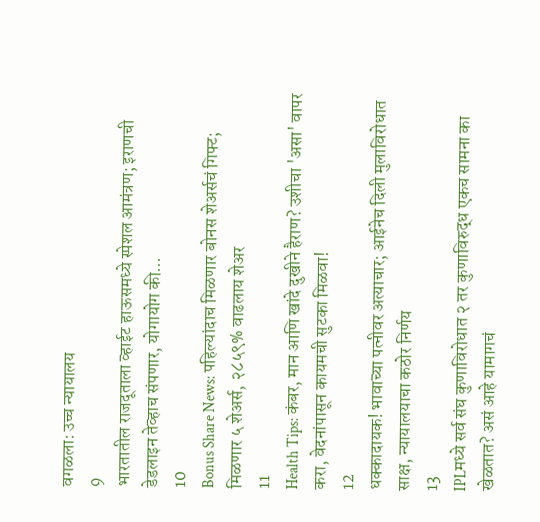वगळला: उच्च न्यायालय
9
भारतातील राजदूताला व्हाईट हाऊसमध्ये स्पेशल आमंत्रण; इराणची डेडलाइन तेव्हाच संपणार, योगायोग की...
10
Bonus Share News: पहिल्यांदाच मिळणार बोनस शेअर्सचं गिफ्ट; मिळणार ५ शेअर्स, २८५९% वाढलाय शेअर
11
Health Tips: कंबर, मान आणि खांदे दुखीने हैराण? उशीचा 'असा' वापर करा, वेदनांपासून कायमची सुटका मिळवा!
12
धक्कादायक! भावाच्या पत्नीवर अत्याचार; आईनेच दिली मुलाविरोधात साक्ष, न्यायालयाचा कठोर निर्णय
13
IPLमध्ये सर्व संघ कुणाविरोधात २ तर कुणाविरुद्ध एकच सामना का खेळतात? असं आहे यामागचं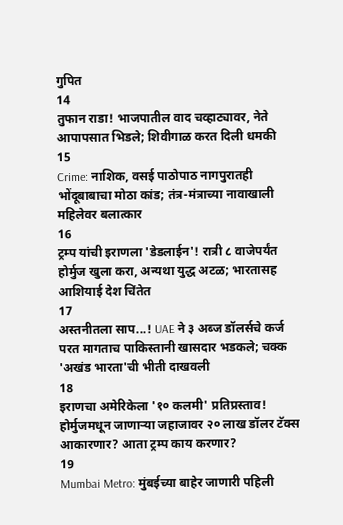गुपित
14
तुफान राडा! भाजपातील वाद चव्हाट्यावर, नेते आपापसात भिडले; शिवीगाळ करत दिली धमकी
15
Crime: नाशिक, वसई पाठोपाठ नागपुरातही भोंदूबाबाचा मोठा कांड; तंत्र-मंत्राच्या नावाखाली महिलेवर बलात्कार
16
ट्रम्प यांची इराणला 'डेडलाईन'! रात्री ८ वाजेपर्यंत होर्मुज खुला करा, अन्यथा युद्ध अटळ; भारतासह आशियाई देश चिंतेत
17
अस्तनीतला साप...! UAE ने ३ अब्ज डॉलर्सचे कर्ज परत मागताच पाकिस्तानी खासदार भडकले; चक्क 'अखंड भारता'ची भीती दाखवली
18
इराणचा अमेरिकेला '१० कलमी' प्रतिप्रस्ताव! होर्मुजमधून जाणाऱ्या जहाजावर २० लाख डॉलर टॅक्स आकारणार? आता ट्रम्प काय करणार?
19
Mumbai Metro: मुंबईच्या बाहेर जाणारी पहिली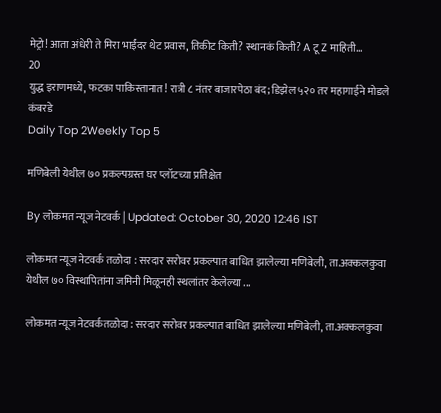मेट्रो! आता अंधेरी ते मिरा भाईंदर थेट प्रवास, तिकीट किती? स्थानकं किती? A टू Z माहिती...
20
युद्ध इराणमध्ये, फटका पाकिस्तानात! रात्री ८ नंतर बाजारपेठा बंद; डिझेल ५२० तर महागाईने मोडले कंबरडे
Daily Top 2Weekly Top 5

मणिबेली येथील ७० प्रकल्पग्रस्त घर प्लॉटच्या प्रतिक्षेत

By लोकमत न्यूज नेटवर्क | Updated: October 30, 2020 12:46 IST

लोकमत न्यूज नेटवर्क तळोदा : सरदार सरोवर प्रकल्पात बाधित झालेल्या मणिबेली, ता.अक्कलकुवा येथील ७० विस्थापितांना जमिनी मिळूनही स्थलांतर केलेल्या ...

लोकमत न्यूज नेटवर्कतळोदा : सरदार सरोवर प्रकल्पात बाधित झालेल्या मणिबेली, ता.अक्कलकुवा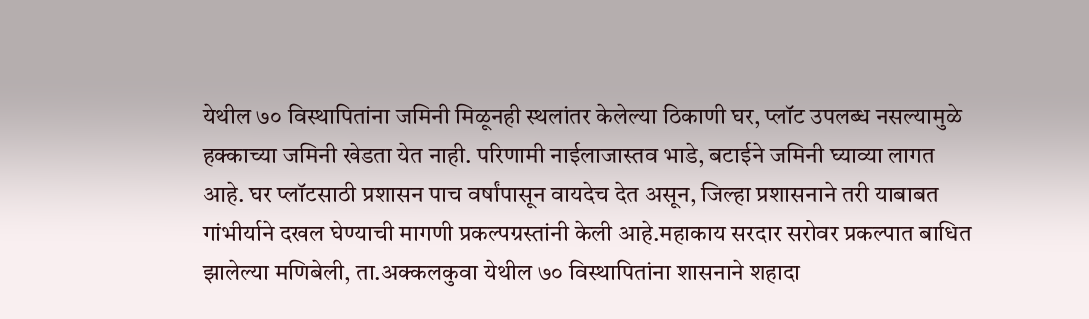येथील ७० विस्थापितांना जमिनी मिळूनही स्थलांतर केलेल्या ठिकाणी घर, प्लॉट उपलब्ध नसल्यामुळे हक्काच्या जमिनी खेडता येत नाही. परिणामी नाईलाजास्तव भाडे, बटाईने जमिनी घ्याव्या लागत आहे. घर प्लॉटसाठी प्रशासन पाच वर्षांपासून वायदेच देत असून, जिल्हा प्रशासनाने तरी याबाबत गांभीर्याने दखल घेण्याची मागणी प्रकल्पग्रस्तांनी केली आहे.महाकाय सरदार सरोवर प्रकल्पात बाधित झालेल्या मणिबेली, ता.अक्कलकुवा येथील ७० विस्थापितांना शासनाने शहादा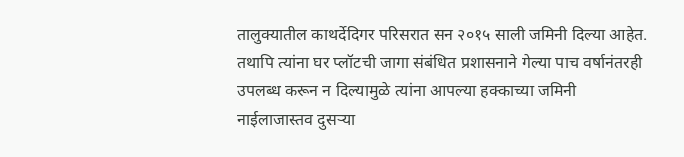तालुक्यातील काथर्देदिगर परिसरात सन २०१५ साली जमिनी दिल्या आहेत. तथापि त्यांना घर प्लॉटची जागा संबंधित प्रशासनाने गेल्या पाच वर्षानंतरही उपलब्ध करून न दिल्यामुळे त्यांना आपल्या हक्काच्या जमिनी नाईलाजास्तव दुसऱ्या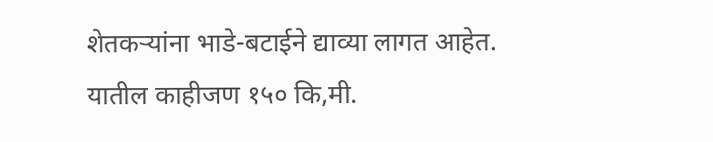शेतकऱ्यांना भाडे-बटाईने द्याव्या लागत आहेत. यातील काहीजण १५० कि,मी.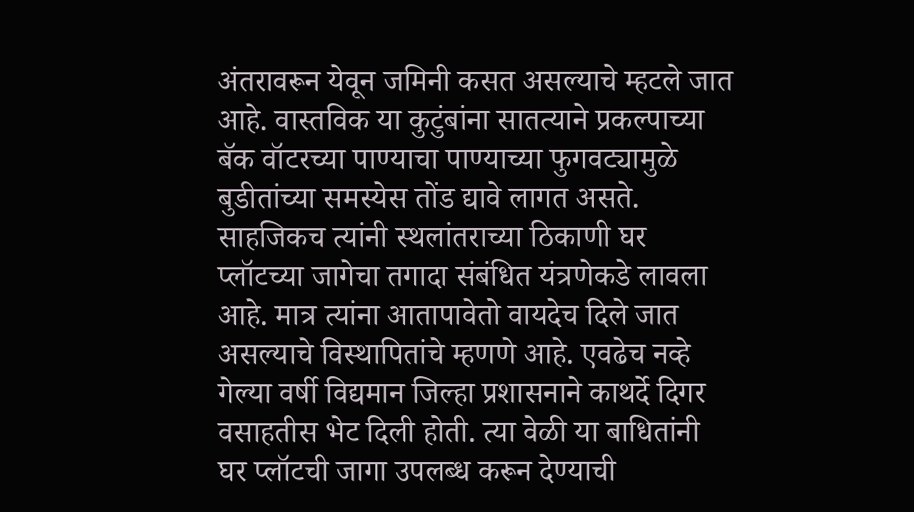अंतरावरून येवून जमिनी कसत असल्याचे म्हटले जात        आहे. वास्तविक या कुटुंबांना सातत्याने प्रकल्पाच्या बॅक वॉटरच्या पाण्याचा पाण्याच्या फुगवट्यामुळे बुडीतांच्या समस्येस तोंड द्यावे लागत असते. साहजिकच त्यांनी स्थलांतराच्या ठिकाणी घर प्लॉटच्या जागेचा तगादा संबंधित यंत्रणेकडे लावला आहे. मात्र त्यांना आतापावेतो वायदेच दिले जात असल्याचे विस्थापितांचे म्हणणे आहे. एवढेच नव्हे गेल्या वर्षी विद्यमान जिल्हा प्रशासनाने काथर्दे दिगर वसाहतीस भेट दिली होती. त्या वेळी या बाधितांनी घर प्लॉटची जागा उपलब्ध करून देण्याची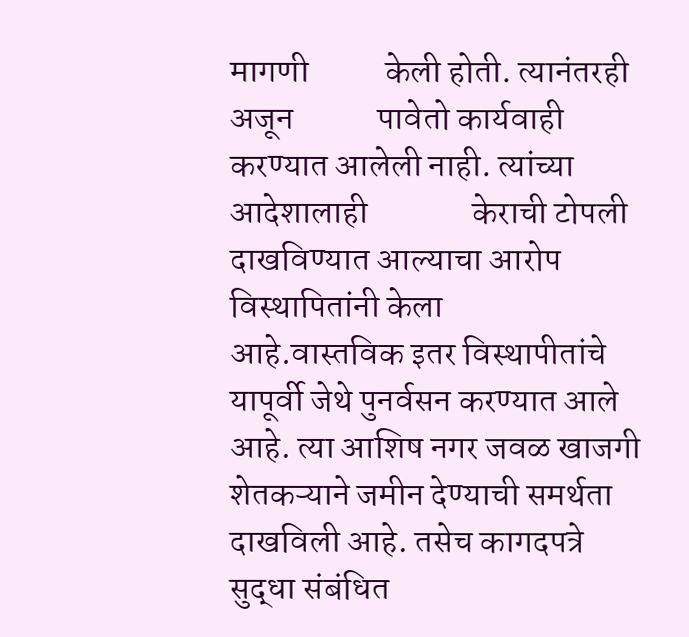मागणी           केली होती. त्यानंतरही अजून            पावेतो कार्यवाही करण्यात आलेली नाही. त्यांच्या आदेशालाही               केराची टोपली दाखविण्यात आल्याचा आरोप विस्थापितांनी केला          आहे.वास्तविक इतर विस्थापीतांचे यापूर्वी जेथे पुनर्वसन करण्यात आले आहे. त्या आशिष नगर जवळ खाजगी शेतकऱ्याने जमीन देण्याची समर्थता दाखविली आहे. तसेच कागदपत्रे सुद्धा संबंधित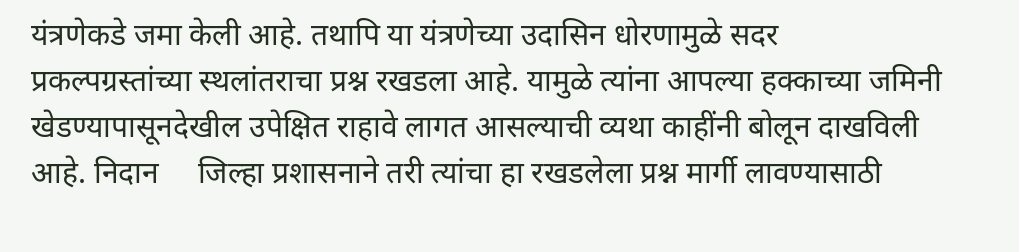यंत्रणेकडे जमा केली आहे. तथापि या यंत्रणेच्या उदासिन धोरणामुळे सदर प्रकल्पग्रस्तांच्या स्थलांतराचा प्रश्न रखडला आहे. यामुळे त्यांना आपल्या हक्काच्या जमिनी खेडण्यापासूनदेखील उपेक्षित राहावे लागत आसल्याची व्यथा काहींनी बोलून दाखविली आहे. निदान     जिल्हा प्रशासनाने तरी त्यांचा हा रखडलेला प्रश्न मार्गी लावण्यासाठी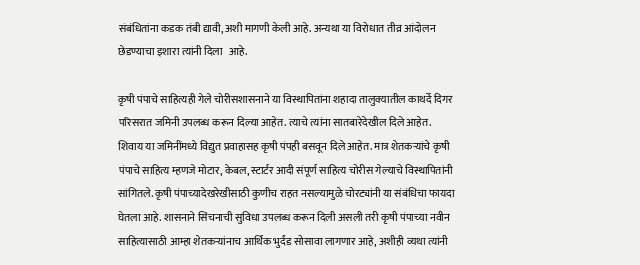संबंधितांना कडक तंबी द्यावी, अशी मागणी केली आहे. अन्यथा या विरोधात तीव्र आंदोलन छेडण्याचा इशारा त्यांनी दिला   आहे.

कृषी पंपाचे साहित्यही गेले चोरीसशासनाने या विस्थापितांना शहादा तालुक्यातील काथर्दे दिगर परिसरात जमिनी उपलब्ध करून दिल्या आहेत. त्याचे त्यांना सातबारेदेखील दिले आहेत. शिवाय या जमिनींमध्ये विद्युत प्रवाहासह कृषी पंपही बसवून दिले आहेत. मात्र शेतकऱ्यांचे कृषी पंपाचे साहित्य म्हणजे मोटार, केबल, स्टार्टर आदी संपूर्ण साहित्य चोरीस गेल्याचे विस्थापितांनी सांगितले. कृषी पंपाच्यादेखरेखीसाठी कुणीच राहत नसल्यामुळे चोरट्यांनी या संबंधिचा फायदा घेतला आहे. शासनाने सिंचनाची सुविधा उपलब्ध करून दिली असली तरी कृषी पंपाच्या नवीन साहित्यासाठी आम्हा शेतकऱ्यांनाच आर्थिक भुर्दंड सोसावा लागणार आहे, अशीही व्यथा त्यांनी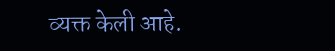व्यक्त केली आहे.